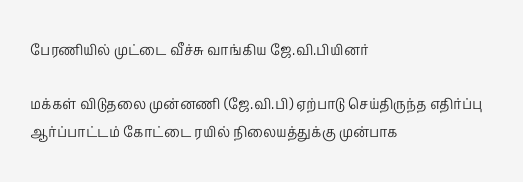பேரணியில் முட்டை வீச்சு வாங்கிய ஜே.வி.பியினர்

மக்கள் விடுதலை முன்னணி (ஜே.வி.பி) ஏற்பாடு செய்திருந்த எதிர்ப்பு ஆர்ப்பாட்டம் கோட்டை ரயில் நிலையத்துக்கு முன்பாக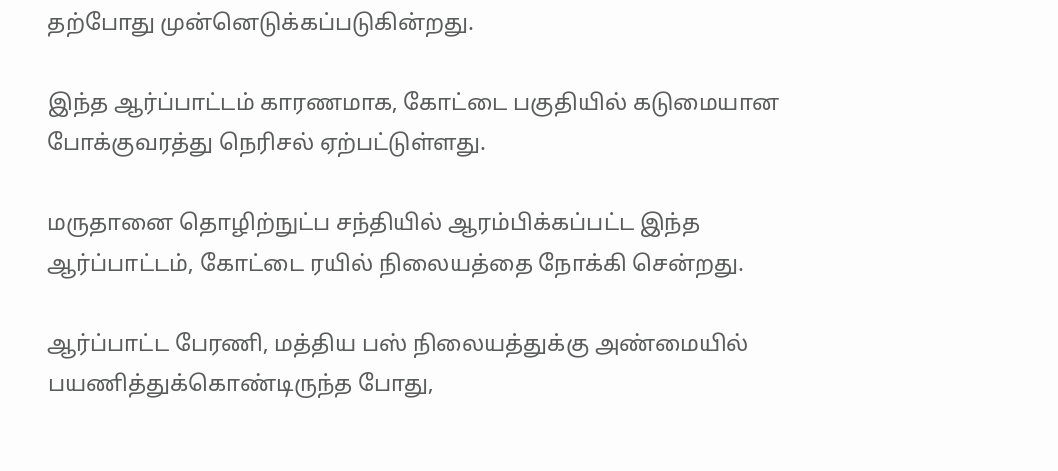தற்போது முன்னெடுக்கப்படுகின்றது.

இந்த ஆர்ப்பாட்டம் காரணமாக, கோட்டை பகுதியில் கடுமையான போக்குவரத்து நெரிசல் ஏற்பட்டுள்ளது.

மருதானை தொழிற்நுட்ப சந்தியில் ஆரம்பிக்கப்பட்ட இந்த ஆர்ப்பாட்டம், கோட்டை ரயில் நிலையத்தை நோக்கி சென்றது.

ஆர்ப்பாட்ட பேரணி, மத்திய பஸ் நிலையத்துக்கு அண்மையில் பயணித்துக்கொண்டிருந்த போது,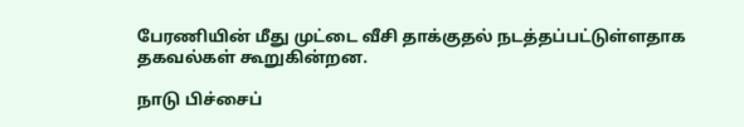பேரணியின் மீது முட்டை வீசி தாக்குதல் நடத்தப்பட்டுள்ளதாக தகவல்கள் கூறுகின்றன.

நாடு பிச்சைப்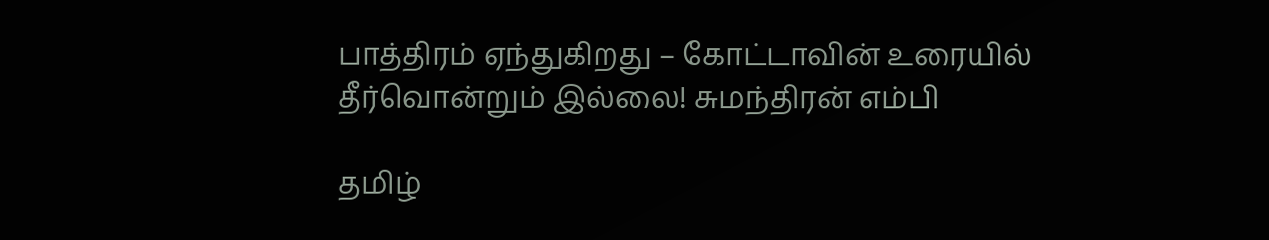பாத்திரம் ஏந்துகிறது – கோட்டாவின் உரையில் தீர்வொன்றும் இல்லை! சுமந்திரன் எம்பி

தமிழ்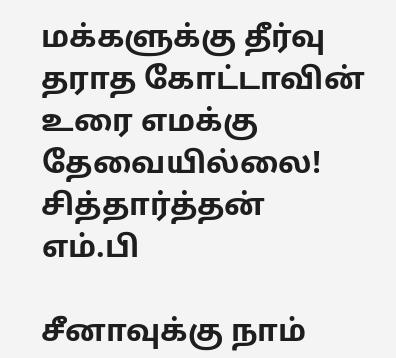மக்களுக்கு தீர்வு தராத கோட்டாவின் உரை எமக்கு தேவையில்லை! சித்தார்த்தன் எம்.பி

சீனாவுக்கு நாம்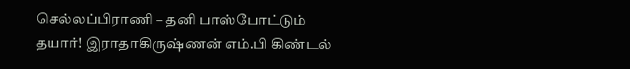செல்லப்பிராணி – தனி பாஸ்போட்டும் தயார்! இராதாகிருஷ்ணன் எம்.பி கிண்டல்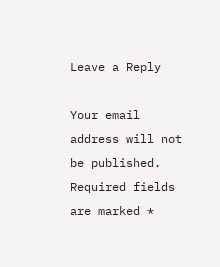Leave a Reply

Your email address will not be published. Required fields are marked *